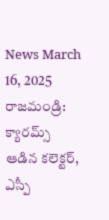News March 16, 2025
రాజమండ్రి: క్యారమ్స్ ఆడిన కలెక్టర్, ఎస్పీ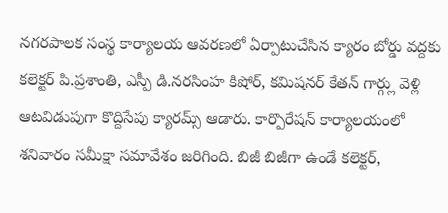నగరపాలక సంస్థ కార్యాలయ ఆవరణలో ఏర్పాటుచేసిన క్యారం బోర్డు వద్దకు కలెక్టర్ పి.ప్రశాంతి, ఎస్పీ డి.నరసింహ కిషోర్, కమిషనర్ కేతన్ గార్గ్లు వెళ్లి ఆటవిడుపుగా కొద్దిసేపు క్యారమ్స్ ఆడారు. కార్పొరేషన్ కార్యాలయంలో శనివారం సమీక్షా సమావేశం జరిగింది. బిజీ బిజీగా ఉండే కలెక్టర్,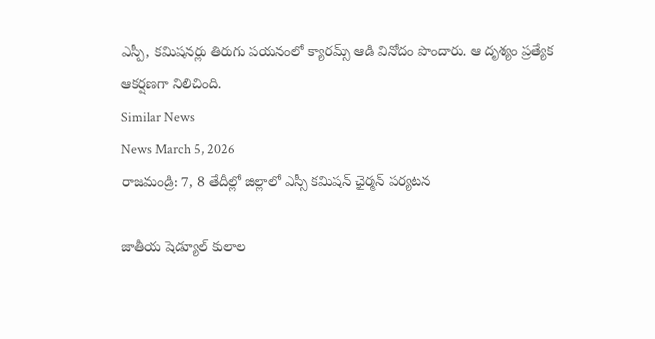ఎస్పీ, కమిషనర్లు తిరుగు పయనంలో క్యారమ్స్ ఆడి వినోదం పొందారు. ఆ దృశ్యం ప్రత్యేక ఆకర్షణగా నిలిచింది.
Similar News
News March 5, 2026
రాజమండ్రి: 7, 8 తేదీల్లో జిల్లాలో ఎస్సీ కమిషన్ ఛైర్మన్ పర్యటన

జాతీయ షెడ్యూల్ కులాల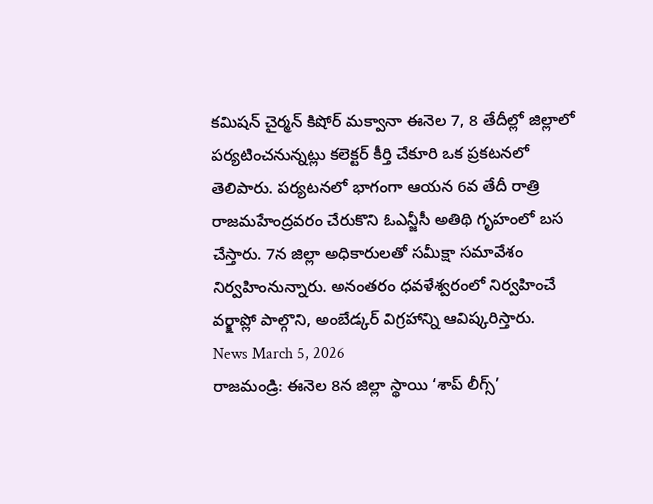కమిషన్ చైర్మన్ కిషోర్ మక్వానా ఈనెల 7, 8 తేదీల్లో జిల్లాలో పర్యటించనున్నట్లు కలెక్టర్ కీర్తి చేకూరి ఒక ప్రకటనలో తెలిపారు. పర్యటనలో భాగంగా ఆయన 6వ తేదీ రాత్రి రాజమహేంద్రవరం చేరుకొని ఓఎన్జీసీ అతిథి గృహంలో బస చేస్తారు. 7న జిల్లా అధికారులతో సమీక్షా సమావేశం నిర్వహింనున్నారు. అనంతరం ధవళేశ్వరంలో నిర్వహించే వర్క్షాప్లో పాల్గొని, అంబేడ్కర్ విగ్రహాన్ని ఆవిష్కరిస్తారు.
News March 5, 2026
రాజమండ్రి: ఈనెల 8న జిల్లా స్థాయి ‘శాప్ లీగ్స్’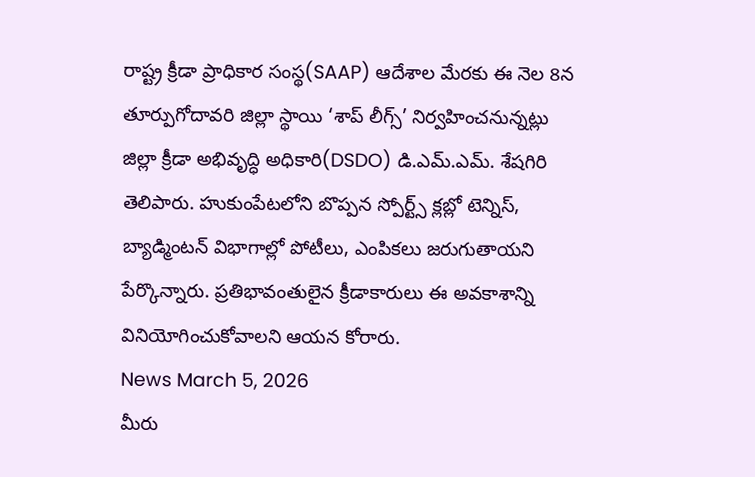రాష్ట్ర క్రీడా ప్రాధికార సంస్థ(SAAP) ఆదేశాల మేరకు ఈ నెల 8న తూర్పుగోదావరి జిల్లా స్థాయి ‘శాప్ లీగ్స్’ నిర్వహించనున్నట్లు జిల్లా క్రీడా అభివృద్ధి అధికారి(DSDO) డి.ఎమ్.ఎమ్. శేషగిరి తెలిపారు. హుకుంపేటలోని బొప్పన స్పోర్ట్స్ క్లబ్లో టెన్నిస్, బ్యాడ్మింటన్ విభాగాల్లో పోటీలు, ఎంపికలు జరుగుతాయని పేర్కొన్నారు. ప్రతిభావంతులైన క్రీడాకారులు ఈ అవకాశాన్ని వినియోగించుకోవాలని ఆయన కోరారు.
News March 5, 2026
మీరు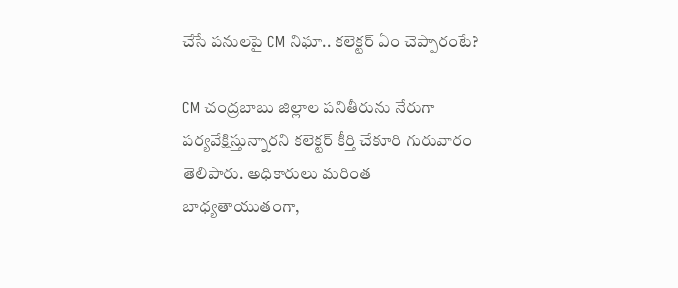చేసే పనులపై CM నిఘా.. కలెక్టర్ ఏం చెప్పారంటే?

CM చంద్రబాబు జిల్లాల పనితీరును నేరుగా పర్యవేక్షిస్తున్నారని కలెక్టర్ కీర్తి చేకూరి గురువారం తెలిపారు. అధికారులు మరింత బాధ్యతాయుతంగా,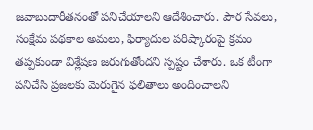జవాబుదారీతనంతో పనిచేయాలని ఆదేశించారు. పౌర సేవలు, సంక్షేమ పథకాల అమలు, ఫిర్యాదుల పరిష్కారంపై క్రమం తప్పకుండా విశ్లేషణ జరుగుతోందని స్పష్టం చేశారు. ఒక టీంగా పనిచేసి ప్రజలకు మెరుగైన ఫలితాలు అందించాలని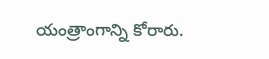యంత్రాంగాన్ని కోరారు.